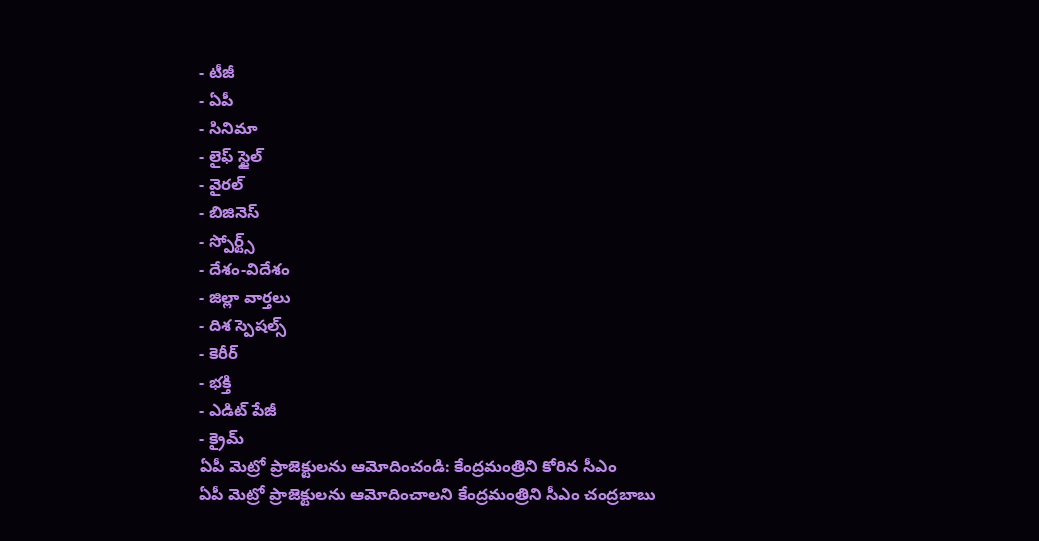- టీజీ
- ఏపీ
- సినిమా
- లైఫ్ స్టైల్
- వైరల్
- బిజినెస్
- స్పోర్ట్స్
- దేశం-విదేశం
- జిల్లా వార్తలు
- దిశ స్పెషల్స్
- కెరీర్
- భక్తి
- ఎడిట్ పేజీ
- క్రైమ్
ఏపీ మెట్రో ప్రాజెక్టులను ఆమోదించండి: కేంద్రమంత్రిని కోరిన సీఎం
ఏపీ మెట్రో ప్రాజెక్టులను ఆమోదించాలని కేంద్రమంత్రిని సీఎం చంద్రబాబు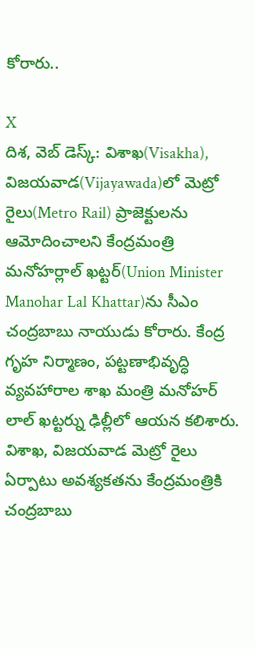కోరారు..

X
దిశ, వెబ్ డెస్క్: విశాఖ(Visakha), విజయవాడ(Vijayawada)లో మెట్రో రైలు(Metro Rail) ప్రాజెక్టులను ఆమోదించాలని కేంద్రమంత్రి మనోహర్లాల్ ఖట్టర్(Union Minister Manohar Lal Khattar)ను సీఎం చంద్రబాబు నాయుడు కోరారు. కేంద్ర గృహ నిర్మాణం, పట్టణాభివృద్ధి వ్యవహారాల శాఖ మంత్రి మనోహర్ లాల్ ఖట్టర్ను ఢిల్లీలో ఆయన కలిశారు. విశాఖ, విజయవాడ మెట్రో రైలు ఏర్పాటు అవశ్యకతను కేంద్రమంత్రికి చంద్రబాబు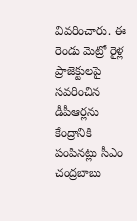వివరించారు. ఈ రెండు మెట్రో రైళ్ల ప్రాజెక్టులపై సవరించిన డీపీఆర్లను కేంద్రానికి పంపినట్లు సీఎం చంద్రబాబు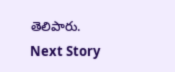తెలిపారు.
Next Story